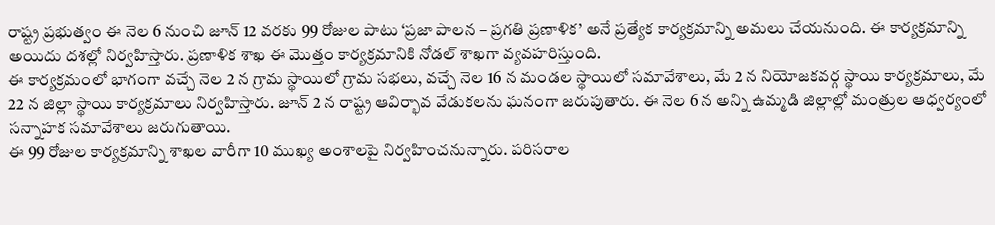రాష్ట్ర ప్రభుత్వం ఈ నెల 6 నుంచి జూన్ 12 వరకు 99 రోజుల పాటు ‘ప్రజా పాలన – ప్రగతి ప్రణాళిక’ అనే ప్రత్యేక కార్యక్రమాన్ని అమలు చేయనుంది. ఈ కార్యక్రమాన్ని అయిదు దశల్లో నిర్వహిస్తారు. ప్రణాళిక శాఖ ఈ మొత్తం కార్యక్రమానికి నోడల్ శాఖగా వ్యవహరిస్తుంది.
ఈ కార్యక్రమంలో భాగంగా వచ్చే నెల 2 న గ్రామ స్థాయిలో గ్రామ సభలు, వచ్చే నెల 16 న మండల స్థాయిలో సమావేశాలు, మే 2 న నియోజకవర్గ స్థాయి కార్యక్రమాలు, మే 22 న జిల్లా స్థాయి కార్యక్రమాలు నిర్వహిస్తారు. జూన్ 2 న రాష్ట్ర ఆవిర్భావ వేడుకలను ఘనంగా జరుపుతారు. ఈ నెల 6 న అన్ని ఉమ్మడి జిల్లాల్లో మంత్రుల ఆధ్వర్యంలో సన్నాహక సమావేశాలు జరుగుతాయి.
ఈ 99 రోజుల కార్యక్రమాన్ని శాఖల వారీగా 10 ముఖ్య అంశాలపై నిర్వహించనున్నారు. పరిసరాల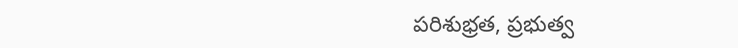పరిశుభ్రత, ప్రభుత్వ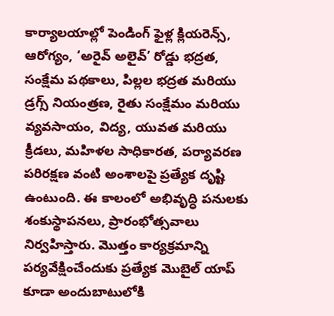కార్యాలయాల్లో పెండింగ్ ఫైళ్ల క్లియరెన్స్, ఆరోగ్యం, ‘అరైవ్ అలైవ్’ రోడ్డు భద్రత, సంక్షేమ పథకాలు, పిల్లల భద్రత మరియు డ్రగ్స్ నియంత్రణ, రైతు సంక్షేమం మరియు వ్యవసాయం, విద్య, యువత మరియు క్రీడలు, మహిళల సాధికారత, పర్యావరణ పరిరక్షణ వంటి అంశాలపై ప్రత్యేక దృష్టి ఉంటుంది. ఈ కాలంలో అభివృద్ధి పనులకు శంకుస్థాపనలు, ప్రారంభోత్సవాలు నిర్వహిస్తారు. మొత్తం కార్యక్రమాన్ని పర్యవేక్షించేందుకు ప్రత్యేక మొబైల్ యాప్ కూడా అందుబాటులోకి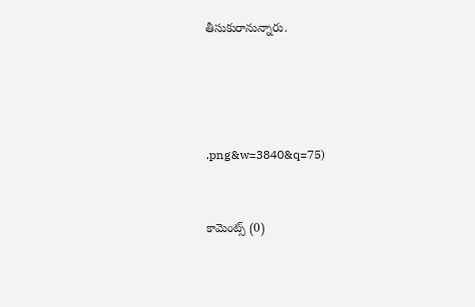తీసుకురానున్నారు.






.png&w=3840&q=75)



కామెంట్స్ (0)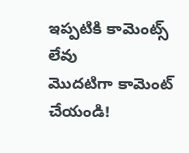ఇప్పటికి కామెంట్స్ లేవు
మొదటిగా కామెంట్ చేయండి!